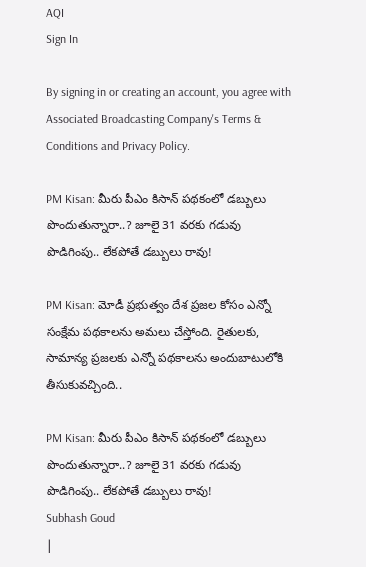AQI
Sign In

By signing in or creating an account, you agree with Associated Broadcasting Company's Terms & Conditions and Privacy Policy.

PM Kisan: మీరు పీఎం కిసాన్‌ పథకంలో డబ్బులు పొందుతున్నారా..? జూలై 31 వరకు గడువు పొడిగింపు.. లేకపోతే డబ్బులు రావు!

PM Kisan: మోడీ ప్రభుత్వం దేశ ప్రజల కోసం ఎన్నో సంక్షేమ పథకాలను అమలు చేస్తోంది. రైతులకు, సామాన్య ప్రజలకు ఎన్నో పథకాలను అందుబాటులోకి తీసుకువచ్చింది..

PM Kisan: మీరు పీఎం కిసాన్‌ పథకంలో డబ్బులు పొందుతున్నారా..? జూలై 31 వరకు గడువు పొడిగింపు.. లేకపోతే డబ్బులు రావు!
Subhash Goud
|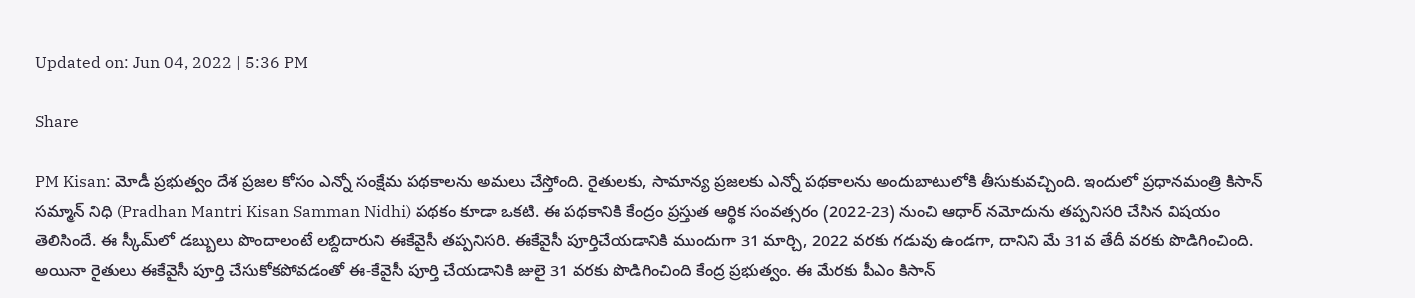Updated on: Jun 04, 2022 | 5:36 PM

Share

PM Kisan: మోడీ ప్రభుత్వం దేశ ప్రజల కోసం ఎన్నో సంక్షేమ పథకాలను అమలు చేస్తోంది. రైతులకు, సామాన్య ప్రజలకు ఎన్నో పథకాలను అందుబాటులోకి తీసుకువచ్చింది. ఇందులో ప్రధానమంత్రి కిసాన్‌ సమ్మాన్‌ నిధి (Pradhan Mantri Kisan Samman Nidhi) పథకం కూడా ఒకటి. ఈ పథకానికి కేంద్రం ప్రస్తుత ఆర్థిక సంవత్సరం (2022-23) నుంచి ఆధార్‌ నమోదును తప్పనిసరి చేసిన విషయం తెలిసిందే. ఈ స్కీమ్‌లో డబ్బులు పొందాలంటే లబ్దిదారుని ఈకేవైసీ తప్పనిసరి. ఈకేవైసీ పూర్తిచేయడానికి ముందుగా 31 మార్చి, 2022 వరకు గడువు ఉండగా, దానిని మే 31వ తేదీ వరకు పొడిగించింది. అయినా రైతులు ఈకేవైసీ పూర్తి చేసుకోకపోవడంతో ఈ-కేవైసీ పూర్తి చేయడానికి జులై 31 వరకు పొడిగించింది కేంద్ర ప్రభుత్వం. ఈ మేరకు పీఎం కిసాన్‌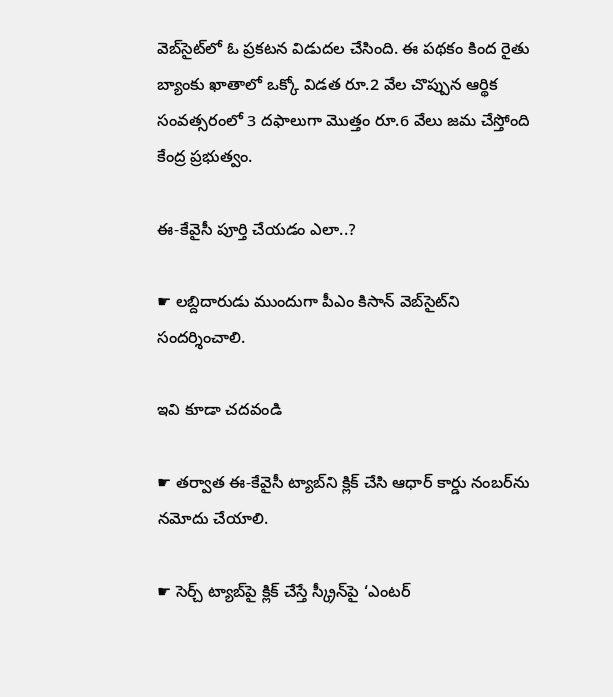వెబ్‌సైట్‌లో ఓ ప్రకటన విడుదల చేసింది. ఈ పథకం కింద రైతు బ్యాంకు ఖాతాలో ఒక్కో విడత రూ.2 వేల చొప్పున ఆర్థిక సంవత్సరంలో 3 దఫాలుగా మొత్తం రూ.6 వేలు జమ చేస్తోంది కేంద్ర ప్రభుత్వం.

ఈ-కేవైసీ పూర్తి చేయడం ఎలా..?

☛ లబ్దిదారుడు ముందుగా పీఎం కిసాన్ వెబ్‌సైట్‌ని సంద‌ర్శించాలి.

ఇవి కూడా చదవండి

☛ తర్వాత ఈ-కేవైసీ ట్యాబ్‌ని క్లిక్ చేసి ఆధార్ కార్డు నంబ‌ర్‌ను నమోదు చేయాలి.

☛ సెర్చ్ ట్యాబ్‌పై క్లిక్ చేస్తే స్క్రీన్‌పై ‘ఎంట‌ర్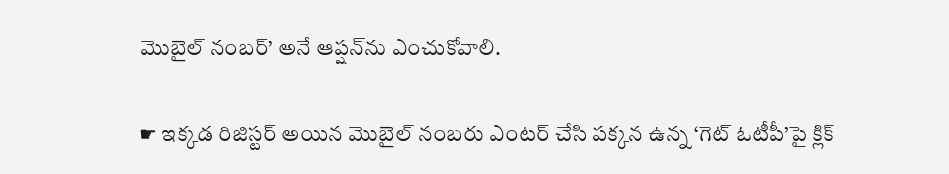మొబైల్ నంబ‌ర్’ అనే ఆప్షన్‌ను ఎంచుకోవాలి.

☛ ఇక్కడ రిజిస్టర్‌ అయిన మొబైల్ నంబ‌రు ఎంట‌ర్ చేసి పక్కన ఉన్న ‘గెట్ ఓటీపీ’పై క్లిక్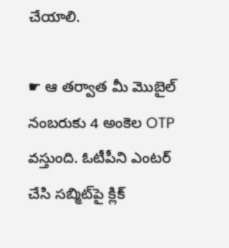చేయాలి.

☛ ఆ తర్వాత మీ మొబైల్ నంబ‌రుకు 4 అంకెల OTP వ‌స్తుంది. ఓటీపీని ఎంట‌ర్ చేసి స‌బ్మిట్‌పై క్లిక్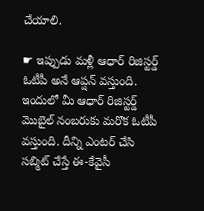చేయాలి.

☛ ఇప్పుడు మళ్లీ ఆధార్ రిజిస్టర్డ్‌ ఓటీపీ అనే ఆప్షన్ వ‌స్తుంది. ఇందులో మీ ఆధార్ రిజిస్టర్డ్‌ మొబైల్ నంబ‌రుకు మ‌రొక ఓటీపీ వ‌స్తుంది. దీన్ని ఎంట‌ర్ చేసి స‌బ్మిట్ చేస్తే ఈ-కేవైసీ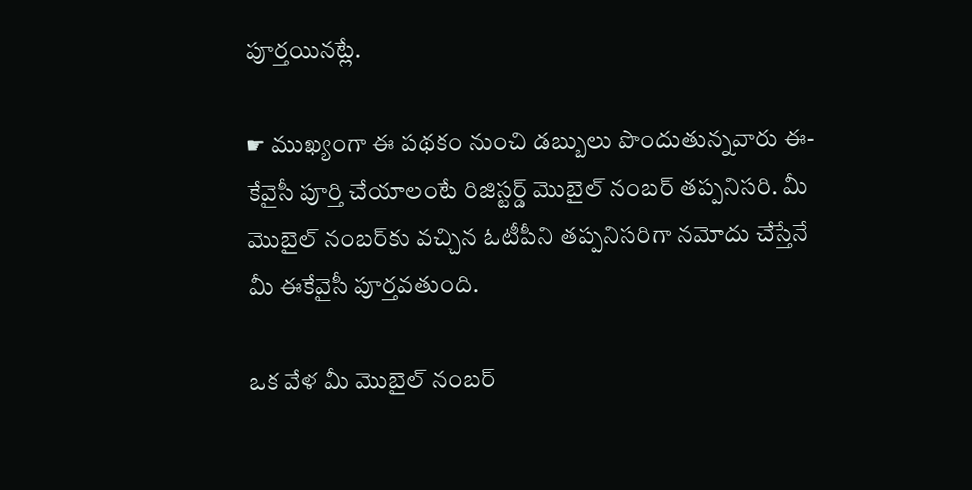పూర్తయినట్లే.

☛ ముఖ్యంగా ఈ పథకం నుంచి డబ్బులు పొందుతున్నవారు ఈ-కేవైసీ పూర్తి చేయాలంటే రిజిస్టర్డ్‌ మొబైల్ నంబర్‌ తప్పనిసరి. మీ మొబైల్‌ నంబర్‌కు వచ్చిన ఓటీపీని తప్పనిసరిగా నమోదు చేస్తేనే మీ ఈకేవైసీ పూర్తవతుంది.

ఒక వేళ మీ మొబైల్‌ నంబర్‌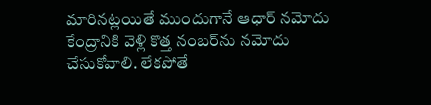మారినట్లయితే ముందుగానే ఆధార్‌ నమోదు కేంద్రానికి వెళ్లి కొత్త నంబర్‌ను నమోదు చేసుకోవాలి. లేకపోతే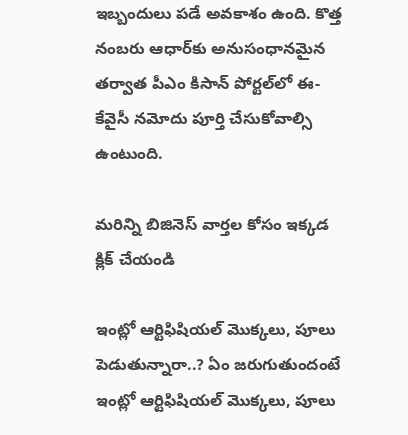ఇబ్బందులు పడే అవకాశం ఉంది. కొత్త నంబరు ఆధార్‌కు అనుసంధానమైన తర్వాత పీఎం కిసాన్‌ పోర్టల్‌లో ఈ-కేవైసీ నమోదు పూర్తి చేసుకోవాల్సి ఉంటుంది.

మరిన్ని బిజినెస్ వార్తల కోసం ఇక్కడ క్లిక్ చేయండి

ఇంట్లో ఆర్టిఫిషియల్ మొక్కలు, పూలు పెడుతున్నారా..? ఏం జరుగుతుందంటే
ఇంట్లో ఆర్టిఫిషియల్ మొక్కలు, పూలు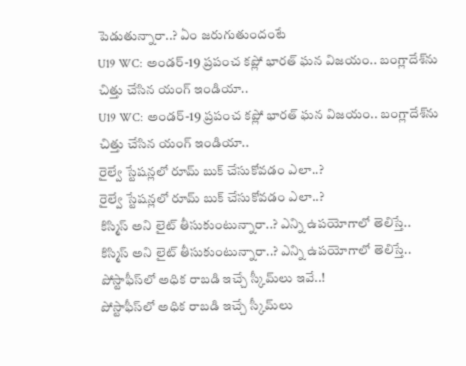పెడుతున్నారా..? ఏం జరుగుతుందంటే
U19 WC: అండర్-19 ప్రపంచ కప్లో భారత్ ఘన విజయం.. బంగ్లాదేశ్‌ను చిత్తు చేసిన యంగ్ ఇండియా..
U19 WC: అండర్-19 ప్రపంచ కప్లో భారత్ ఘన విజయం.. బంగ్లాదేశ్‌ను చిత్తు చేసిన యంగ్ ఇండియా..
రైల్వే స్టేషన్లలో రూమ్ బుక్ చేసుకోవడం ఎలా..?
రైల్వే స్టేషన్లలో రూమ్ బుక్ చేసుకోవడం ఎలా..?
కిస్మిస్‌ అని లైట్‌ తీసుకుంటున్నారా..? ఎన్ని ఉపయోగాలో తెలిస్తే..
కిస్మిస్‌ అని లైట్‌ తీసుకుంటున్నారా..? ఎన్ని ఉపయోగాలో తెలిస్తే..
పోస్టాఫీస్‌లో అధిక రాబడి ఇచ్చే స్కీమ్‌లు ఇవే..!
పోస్టాఫీస్‌లో అధిక రాబడి ఇచ్చే స్కీమ్‌లు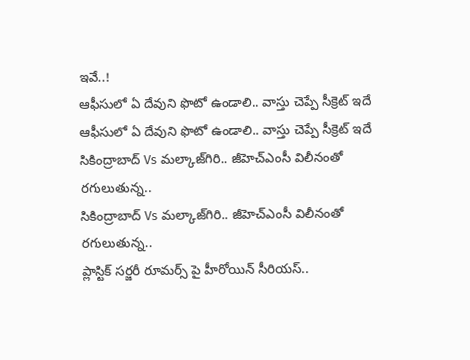ఇవే..!
ఆఫీసులో ఏ దేవుని ఫొటో ఉండాలి.. వాస్తు చెప్పే సీక్రెట్ ఇదే
ఆఫీసులో ఏ దేవుని ఫొటో ఉండాలి.. వాస్తు చెప్పే సీక్రెట్ ఇదే
సికింద్రాబాద్ Vs మల్కాజ్‌గిరి.. జీహెచ్ఎంసీ విలీనంతో రగులుతున్న..
సికింద్రాబాద్ Vs మల్కాజ్‌గిరి.. జీహెచ్ఎంసీ విలీనంతో రగులుతున్న..
ప్లాస్టిక్ సర్జరీ రూమర్స్ పై హీరోయిన్ సీరియస్..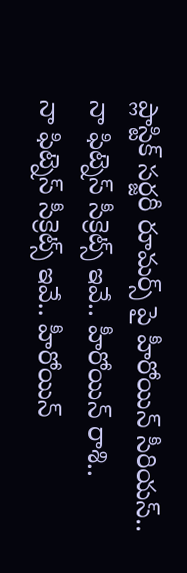ప్లాస్టిక్ సర్జరీ రూమర్స్ పై హీరోయిన్ సీరియస్..
నా ఫిట్నెస్ సీక్రెట్స్ ఇవే.. హీరోయిన్ రాశి..
నా ఫిట్నెస్ సీక్రెట్స్ ఇవే.. హీరోయిన్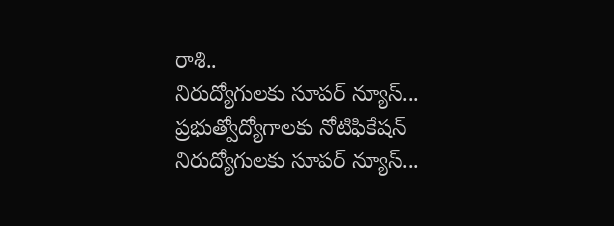రాశి..
నిరుద్యోగులకు సూపర్ న్యూస్... ప్రభుత్వోద్యోగాలకు నోటిఫికేషన్
నిరుద్యోగులకు సూపర్ న్యూస్...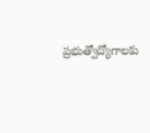ప్రభుత్వోద్యోగాలకు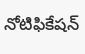నోటిఫికేషన్